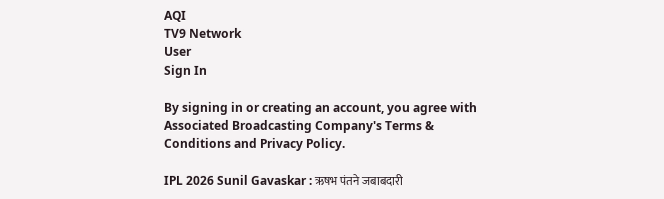AQI
TV9 Network
User
Sign In

By signing in or creating an account, you agree with Associated Broadcasting Company's Terms & Conditions and Privacy Policy.

IPL 2026 Sunil Gavaskar : ऋषभ पंतने जबाबदारी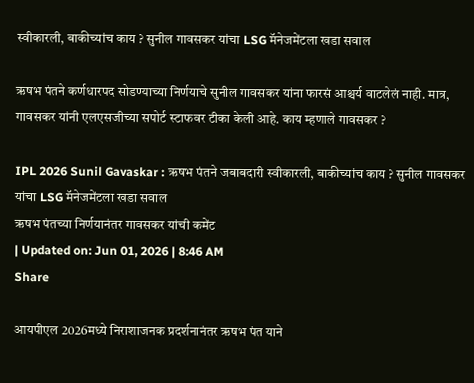स्वीकारली, बाकीच्यांच काय ? सुनील गावसकर यांचा LSG मॅनेजमेंटला खडा सवाल

ऋषभ पंतने कर्णधारपद सोडण्याच्या निर्णयाचे सुनील गावसकर यांना फारसं आश्चर्य वाटलेलं नाही. मात्र, गावसकर यांनी एलएसजीच्या सपोर्ट स्टाफवर टीका केली आहे. काय म्हणाले गावसकर ?

IPL 2026 Sunil Gavaskar : ऋषभ पंतने जबाबदारी स्वीकारली, बाकीच्यांच काय ? सुनील गावसकर यांचा LSG मॅनेजमेंटला खडा सवाल
ऋषभ पंतच्या निर्णयानंतर गावसकर यांची कमेंट
| Updated on: Jun 01, 2026 | 8:46 AM
Share

आयपीएल 2026मध्ये निराशाजनक प्रदर्शनानंतर ऋषभ पंत याने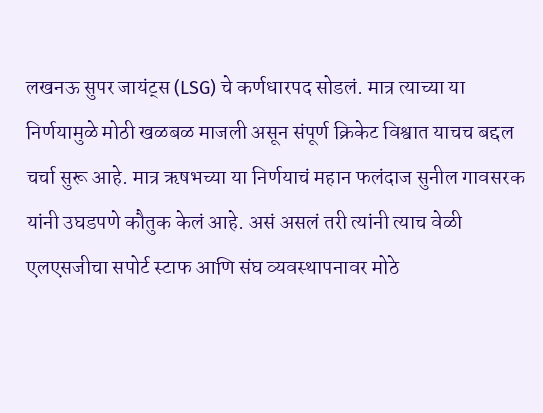लखनऊ सुपर जायंट्स (LSG) चे कर्णधारपद सोडलं. मात्र त्याच्या या निर्णयामुळे मोठी खळबळ माजली असून संपूर्ण क्रिकेट विश्वात याचच बद्दल चर्चा सुरू आहे. मात्र ऋषभच्या या निर्णयाचं महान फलंदाज सुनील गावसरक यांनी उघडपणे कौतुक केलं आहे. असं असलं तरी त्यांनी त्याच वेळी एलएसजीचा सपोर्ट स्टाफ आणि संघ व्यवस्थापनावर मोठे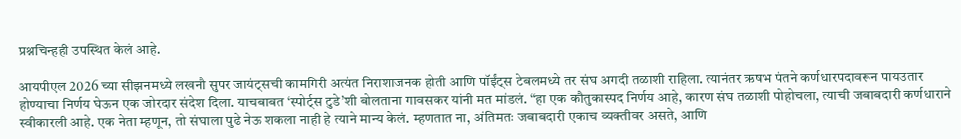प्रश्नचिन्हही उपस्थित केलं आहे.

आयपीएल 2026 च्या सीझनमध्ये लखनौ सुपर जायंट्सची कामगिरी अत्यंत निराशाजनक होती आणि पॉईंट्स टेबलमध्ये तर संघ अगदी तळाशी राहिला. त्यानंतर ऋषभ पंतने कर्णधारपदावरून पायउतार होण्याचा निर्णय घेऊन एक जोरदार संदेश दिला. याचबाबत ‘स्पोर्ट्स टुडे’शी बोलताना गावसकर यांनी मत मांडलं. “हा एक कौतुकास्पद निर्णय आहे, कारण संघ तळाशी पोहोचला, त्याची जबाबदारी कर्णधाराने स्वीकारली आहे. एक नेता म्हणून, तो संघाला पुढे नेऊ शकला नाही हे त्याने मान्य केलं. म्हणतात ना, अंतिमतः जबाबदारी एकाच व्यक्तीवर असते, आणि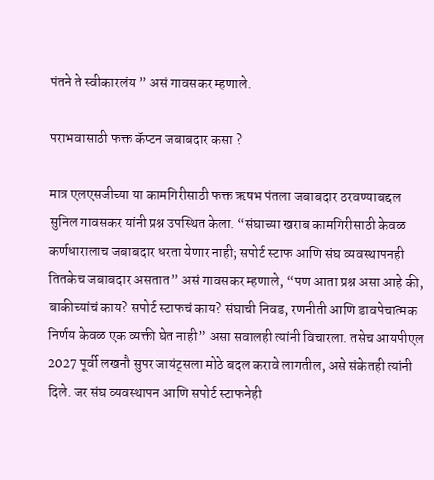पंतने ते स्वीकारलंय ” असं गावसकर म्हणाले.

पराभवासाठी फक्त कॅप्टन जबाबदार कसा ?

मात्र एलएसजीच्या या कामगिरीसाठी फक्त ऋषभ पंतला जबाबदार ठरवण्याबद्दल सुनिल गावसकर यांनी प्रश्न उपस्थित केला. “संघाच्या खराब कामगिरीसाठी केवळ कर्णधारालाच जबाबदार धरता येणार नाही; सपोर्ट स्टाफ आणि संघ व्यवस्थापनही तितकेच जबाबदार असतात” असं गावसकर म्हणाले, “पण आता प्रश्न असा आहे की, बाकीच्यांचं काय? सपोर्ट स्टाफचं काय? संघाची निवड, रणनीती आणि डावपेचात्मक निर्णय केवळ एक व्यक्ती घेत नाही” असा सवालही त्यांनी विचारला. तसेच आयपीएल 2027 पूर्वी लखनौ सुपर जायंट्सला मोठे बदल करावे लागतील, असे संकेतही त्यांनी दिले. जर संघ व्यवस्थापन आणि सपोर्ट स्टाफनेही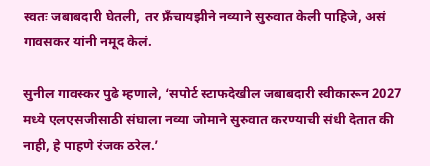स्वतः जबाबदारी घेतली, तर फ्रँचायझीने नव्याने सुरुवात केली पाहिजे, असं गावसकर यांनी नमूद केलं.

सुनील गावस्कर पुढे म्हणाले, ‘सपोर्ट स्टाफदेखील जबाबदारी स्वीकारून 2027 मध्ये एलएसजीसाठी संघाला नव्या जोमाने सुरुवात करण्याची संधी देतात की नाही, हे पाहणे रंजक ठरेल.’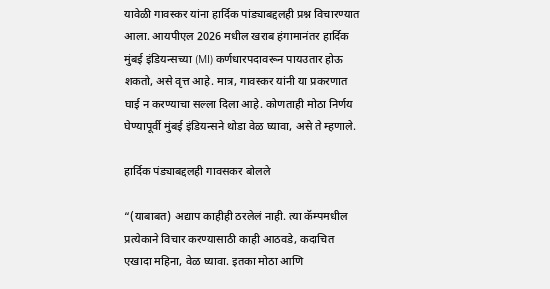यावेळी गावस्कर यांना हार्दिक पांड्याबद्दलही प्रश्न विचारण्यात आला. आयपीएल 2026 मधील खराब हंगामानंतर हार्दिक मुंबई इंडियन्सच्या (MI) कर्णधारपदावरून पायउतार होऊ शकतो, असे वृत्त आहे. मात्र, गावस्कर यांनी या प्रकरणात घाई न करण्याचा सल्ला दिला आहे. कोणताही मोठा निर्णय घेण्यापूर्वी मुंबई इंडियन्सने थोडा वेळ घ्यावा, असे ते म्हणाले.

हार्दिक पंड्याबद्दलही गावसकर बोलले

“(याबाबत) अद्याप काहीही ठरलेलं नाही. त्या कॅम्पमधील प्रत्येकाने विचार करण्यासाठी काही आठवडे, कदाचित एखादा महिना, वेळ घ्यावा. इतका मोठा आणि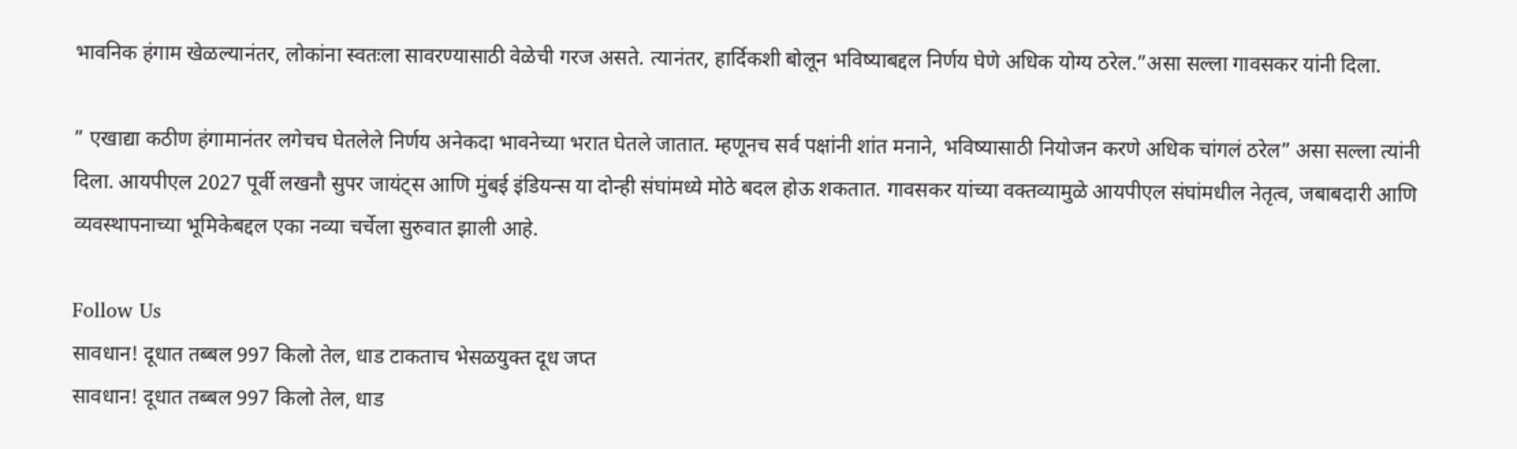भावनिक हंगाम खेळल्यानंतर, लोकांना स्वतःला सावरण्यासाठी वेळेची गरज असते. त्यानंतर, हार्दिकशी बोलून भविष्याबद्दल निर्णय घेणे अधिक योग्य ठरेल.”असा सल्ला गावसकर यांनी दिला.

” एखाद्या कठीण हंगामानंतर लगेचच घेतलेले निर्णय अनेकदा भावनेच्या भरात घेतले जातात. म्हणूनच सर्व पक्षांनी शांत मनाने, भविष्यासाठी नियोजन करणे अधिक चांगलं ठरेल” असा सल्ला त्यांनी दिला. आयपीएल 2027 पूर्वी लखनौ सुपर जायंट्स आणि मुंबई इंडियन्स या दोन्ही संघांमध्ये मोठे बदल होऊ शकतात. गावसकर यांच्या वक्तव्यामुळे आयपीएल संघांमधील नेतृत्व, जबाबदारी आणि व्यवस्थापनाच्या भूमिकेबद्दल एका नव्या चर्चेला सुरुवात झाली आहे.

Follow Us
सावधान! दूधात तब्बल 997 किलो तेल, धाड टाकताच भेसळयुक्त दूध जप्त
सावधान! दूधात तब्बल 997 किलो तेल, धाड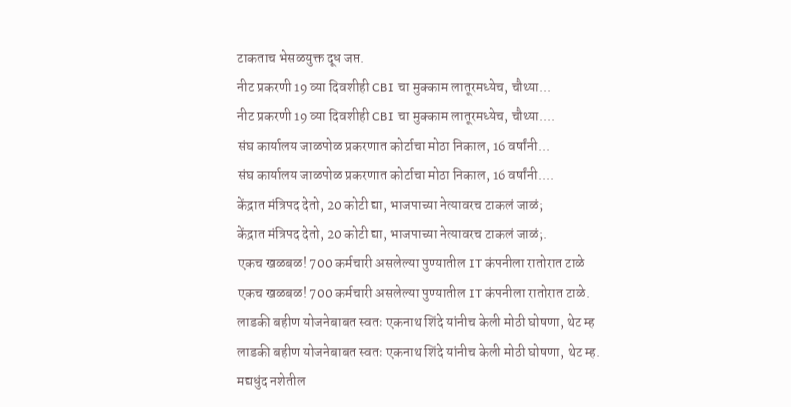टाकताच भेसळयुक्त दूध जप्त.
नीट प्रकरणी 19 व्या दिवशीही CBI चा मुक्काम लातूरमध्येच, चौथ्या...
नीट प्रकरणी 19 व्या दिवशीही CBI चा मुक्काम लातूरमध्येच, चौथ्या....
संघ कार्यालय जाळपोळ प्रकरणात कोर्टाचा मोठा निकाल, 16 वर्षांनी...
संघ कार्यालय जाळपोळ प्रकरणात कोर्टाचा मोठा निकाल, 16 वर्षांनी....
केंद्रात मंत्रिपद देतो, 20 कोटी द्या, भाजपाच्या नेत्यावरच टाकलं जाळं;
केंद्रात मंत्रिपद देतो, 20 कोटी द्या, भाजपाच्या नेत्यावरच टाकलं जाळं;.
एकच खळबळ! 700 कर्मचारी असलेल्या पुण्यातील IT कंपनीला रातोरात टाळे
एकच खळबळ! 700 कर्मचारी असलेल्या पुण्यातील IT कंपनीला रातोरात टाळे.
लाडकी बहीण योजनेबाबत स्वतः एकनाथ शिंदे यांनीच केली मोठी घोषणा, थेट म्ह
लाडकी बहीण योजनेबाबत स्वतः एकनाथ शिंदे यांनीच केली मोठी घोषणा, थेट म्ह.
मद्यधुंद नशेतील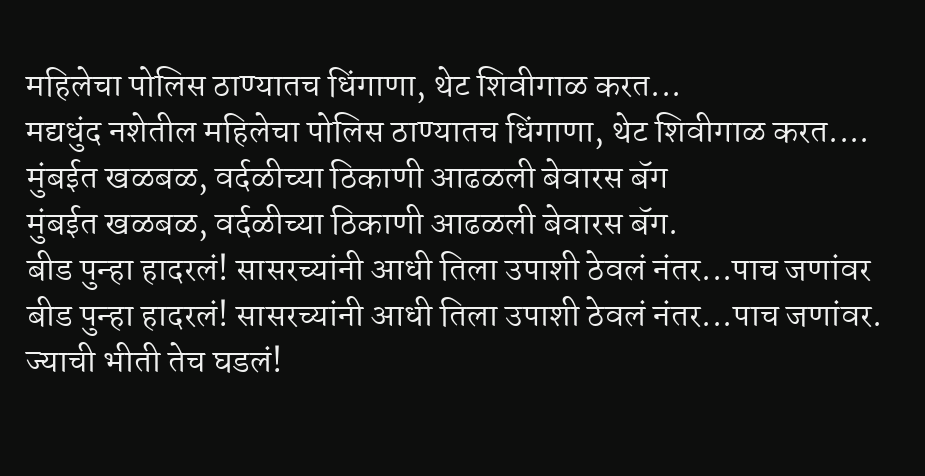महिलेचा पोलिस ठाण्यातच धिंगाणा, थेट शिवीगाळ करत...
मद्यधुंद नशेतील महिलेचा पोलिस ठाण्यातच धिंगाणा, थेट शिवीगाळ करत....
मुंबईत खळबळ, वर्दळीच्या ठिकाणी आढळली बेवारस बॅग
मुंबईत खळबळ, वर्दळीच्या ठिकाणी आढळली बेवारस बॅग.
बीड पुन्हा हादरलं! सासरच्यांनी आधी तिला उपाशी ठेवलं नंतर...पाच जणांवर
बीड पुन्हा हादरलं! सासरच्यांनी आधी तिला उपाशी ठेवलं नंतर...पाच जणांवर.
ज्याची भीती तेच घडलं!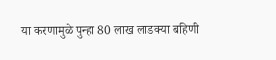या करणामुळे पुन्हा 80 लाख लाडक्या बहिणी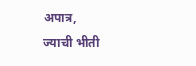अपात्र,
ज्याची भीती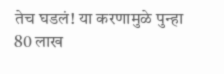तेच घडलं! या करणामुळे पुन्हा 80 लाख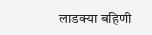लाडक्या बहिणी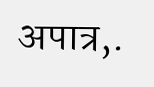अपात्र,.